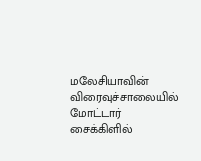மலேசியாவின் விரைவுச்சாலையில் மோட்டார் சைக்கிளில்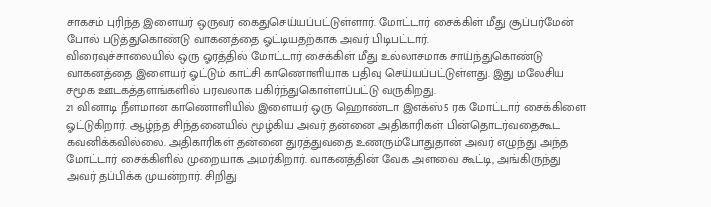சாகசம் புரிந்த இளையர் ஒருவர் கைதுசெய்யப்பட்டுள்ளார். மோட்டார் சைக்கிள் மீது சூப்பர்மேன் போல் படுத்துகொண்டு வாகனத்தை ஓட்டியதற்காக அவர் பிடிபட்டார்.
விரைவுச்சாலையில் ஒரு ஓரத்தில் மோட்டார் சைக்கிள் மீது உல்லாசமாக சாய்ந்துகொண்டு வாகனத்தை இளையர் ஓட்டும் காட்சி காணொளியாக பதிவு செய்யப்பட்டுள்ளது. இது மலேசிய சமூக ஊடகத்தளங்களில் பரவலாக பகிர்ந்துகொள்ளப்பட்டு வருகிறது.
21 வினாடி நீளமான காணொளியில் இளையர் ஒரு ஹொண்டா இஎக்ஸ்5 ரக மோட்டார் சைக்கிளை ஓட்டுகிறார். ஆழ்ந்த சிந்தனையில் மூழ்கிய அவர் தன்னை அதிகாரிகள் பின்தொடர்வதைகூட கவனிக்கவில்லை. அதிகாரிகள் தன்னை துரத்துவதை உணரும்போதுதான் அவர் எழுந்து அந்த மோட்டார் சைக்கிளில் முறையாக அமர்கிறார். வாகனத்தின் வேக அளவை கூட்டி, அங்கிருந்து அவர் தப்பிக்க முயன்றார். சிறிது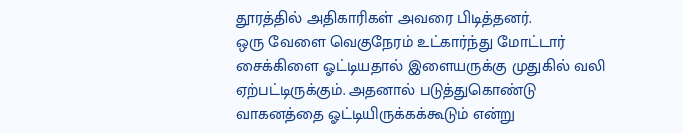தூரத்தில் அதிகாரிகள் அவரை பிடித்தனர்.
ஒரு வேளை வெகுநேரம் உட்கார்ந்து மோட்டார் சைக்கிளை ஓட்டியதால் இளையருக்கு முதுகில் வலி ஏற்பட்டிருக்கும். அதனால் படுத்துகொண்டு வாகனத்தை ஓட்டியிருக்கக்கூடும் என்று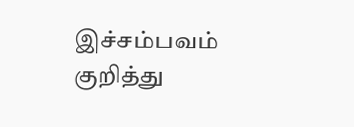இச்சம்பவம் குறித்து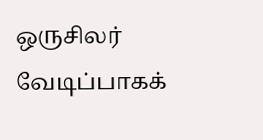ஒருசிலர் வேடிப்பாகக்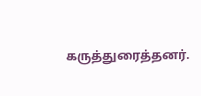கருத்துரைத்தனர்.